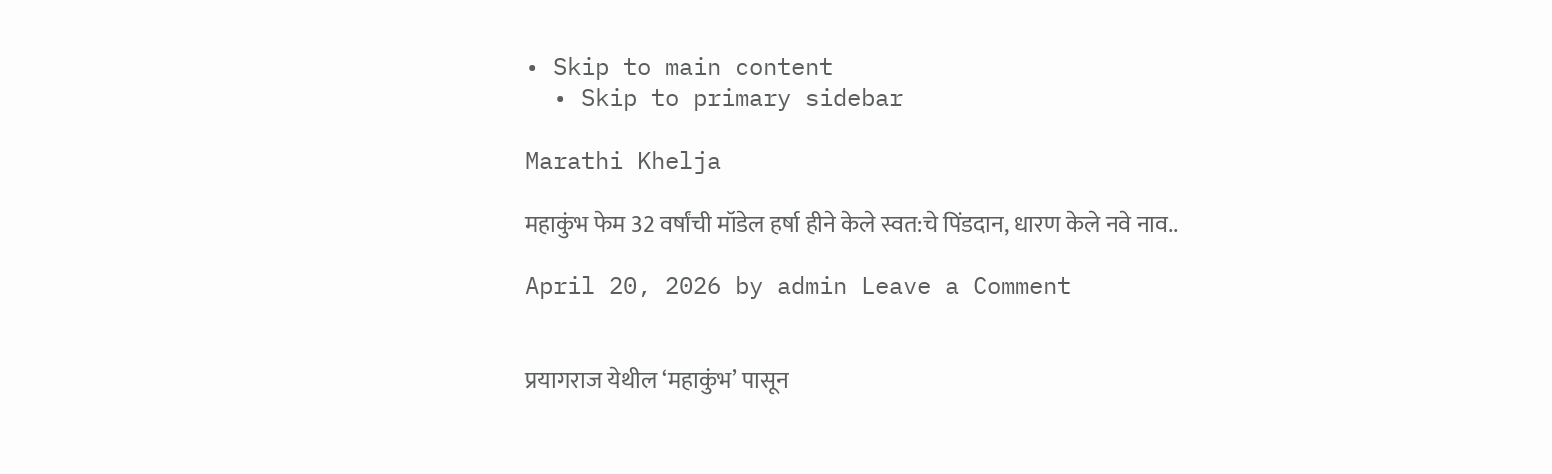• Skip to main content
  • Skip to primary sidebar

Marathi Khelja

महाकुंभ फेम 32 वर्षांची मॉडेल हर्षा हीने केले स्वत:चे पिंडदान, धारण केले नवे नाव..

April 20, 2026 by admin Leave a Comment


प्रयागराज येथील ‘महाकुंभ’ पासून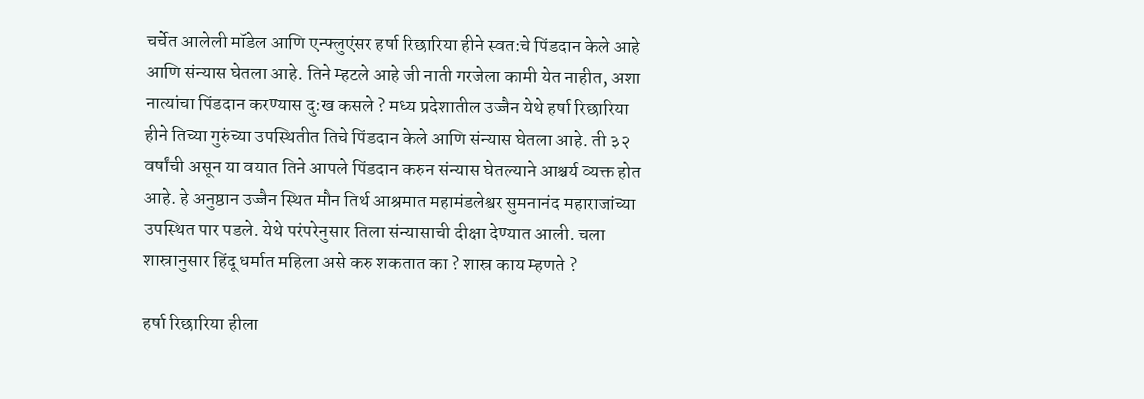चर्चेत आलेली मॉडेल आणि एन्फ्लुएंसर हर्षा रिछारिया हीने स्वत:चे पिंडदान केले आहे आणि संन्यास घेतला आहे. तिने म्हटले आहे जी नाती गरजेला कामी येत नाहीत, अशा नात्यांचा पिंडदान करण्यास दु:ख कसले ? मध्य प्रदेशातील उज्जैन येथे हर्षा रिछारिया हीने तिच्या गुरुंच्या उपस्थितीत तिचे पिंडदान केले आणि संन्यास घेतला आहे. ती ३२ वर्षांची असून या वयात तिने आपले पिंडदान करुन संन्यास घेतल्याने आश्चर्य व्यक्त होत आहे. हे अनुष्ठान उज्जैन स्थित मौन तिर्थ आश्रमात महामंडलेश्वर सुमनानंद महाराजांच्या उपस्थित पार पडले. येथे परंपरेनुसार तिला संन्यासाची दीक्षा देण्यात आली. चला शास्रानुसार हिंदू धर्मात महिला असे करु शकतात का ? शास्र काय म्हणते ?

हर्षा रिछारिया हीला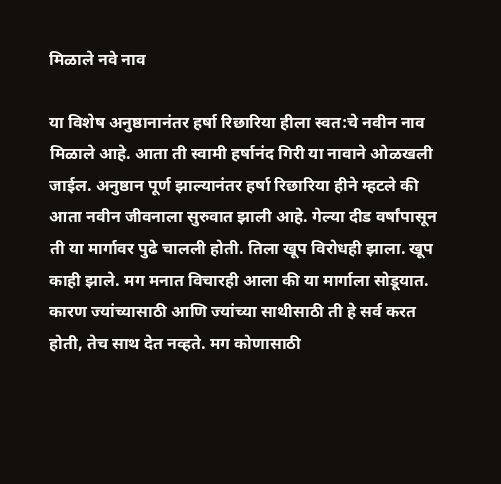मिळाले नवे नाव

या विशेष अनुष्ठानानंतर हर्षा रिछारिया हीला स्वत:चे नवीन नाव मिळाले आहे. आता ती स्वामी हर्षानंद गिरी या नावाने ओळखली जाईल. अनुष्ठान पूर्ण झाल्यानंतर हर्षा रिछारिया हीने म्हटले की आता नवीन जीवनाला सुरुवात झाली आहे. गेल्या दीड वर्षांपासून ती या मार्गावर पुढे चालली होती. तिला खूप विरोधही झाला. खूप काही झाले. मग मनात विचारही आला की या मार्गाला सोडूयात. कारण ज्यांच्यासाठी आणि ज्यांच्या साथीसाठी ती हे सर्व करत होती, तेच साथ देत नव्हते. मग कोणासाठी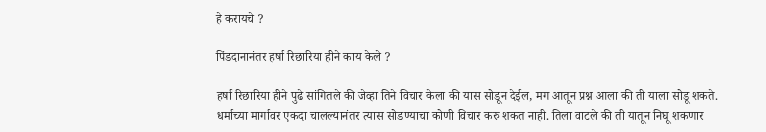हे करायचे ?

पिंडदानानंतर हर्षा रिछारिया हीने काय केले ?

हर्षा रिछारिया हीने पुढे सांगितले की जेव्हा तिने विचार केला की यास सोडून देईल, मग आतून प्रश्न आला की ती याला सोडू शकते. धर्माच्या मार्गावर एकदा चालल्यानंतर त्यास सोडण्याचा कोणी विचार करु शकत नाही. तिला वाटले की ती यातून निघू शकणार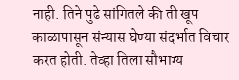नाही. तिने पुढे सांगितले की ती खूप काळापासून संन्यास घेण्या संदर्भात विचार करत होती. तेव्हा तिला सौभाग्य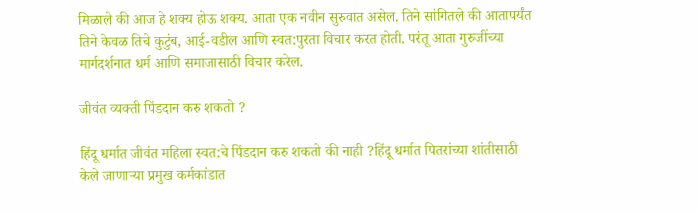मिळाले की आज हे शक्य होऊ शक्य. आता एक नवीन सुरुवात असेल. तिने सांगितले की आतापर्यंत तिने केवळ तिचे कुटुंब, आई-वडील आणि स्वत:पुरता विचार करत होती. परंतू आता गुरुजींच्या मार्गदर्शनात धर्म आणि समाजासाठी विचार करेल.

जीवंत व्यक्ती पिंडदान करु शकतो ?

हिंदू धर्मात जीवंत महिला स्वत:चे पिंडदान करु शकतो की नाही ?हिंदू धर्मात पितरांच्या शांतीसाठी केले जाणाऱ्या प्रमुख कर्मकांडात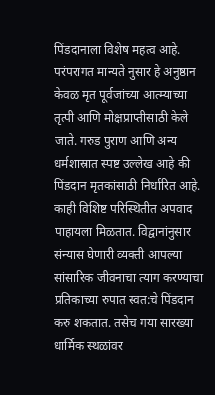पिंडदानाला विशेष महत्व आहे. परंपरागत मान्यते नुसार हे अनुष्ठान केवळ मृत पूर्वजांच्या आत्म्याच्या तृत्पी आणि मोक्षप्राप्तीसाठी केले जाते. गरुड पुराण आणि अन्य धर्मशास्रात स्पष्ट उल्लेख आहे की पिंडदान मृतकांसाठी निर्धारित आहे. काही विशिष्ट परिस्थितीत अपवाद पाहायला मिळतात. विद्वानांनुसार संन्यास घेणारी व्यक्ती आपल्या सांसारिक जीवनाचा त्याग करण्याचा प्रतिकाच्या रुपात स्वत:चे पिंडदान करु शकतात. तसेच गया सारख्या धार्मिक स्थळांवर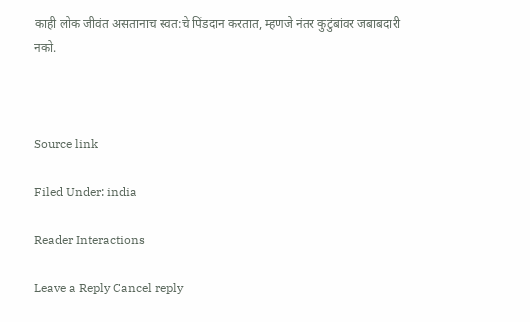काही लोक जीवंत असतानाच स्वत:चे पिंडदान करतात, म्हणजे नंतर कुटुंबांवर जबाबदारी नको.



Source link

Filed Under: india

Reader Interactions

Leave a Reply Cancel reply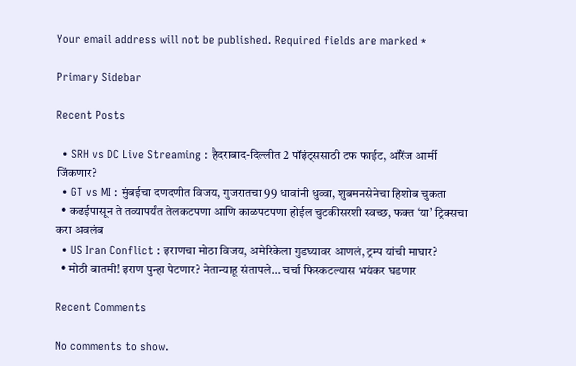Your email address will not be published. Required fields are marked *

Primary Sidebar

Recent Posts

  • SRH vs DC Live Streaming : हैदराबाद-दिल्लीत 2 पॉइंट्ससाठी टफ फाईट, ऑरेंज आर्मी जिंकणार?
  • GT vs MI : मुंबईचा दणदणीत विजय, गुजरातचा 99 धावांनी धुव्वा, शुबमनसेनेचा हिशोब चुकता
  • कढईपासून ते तव्यापर्यंत तेलकटपणा आणि काळपटपणा होईल चुटकीसरशी स्वच्छ, फक्‍त ‘या’ ट्रिक्सचा करा अवलंब
  • US Iran Conflict : इराणचा मोठा विजय, अमेरिकेला गुडघ्यावर आणलं, ट्रम्प यांची माघार?
  • मोठी बातमी! इराण पुन्हा पेटणार? नेतान्याहू संतापले… चर्चा फिस्कटल्यास भयंकर घडणार

Recent Comments

No comments to show.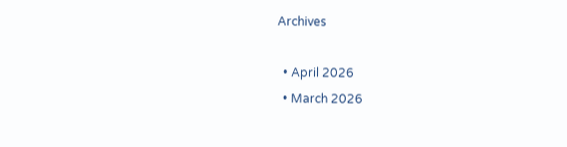Archives

  • April 2026
  • March 2026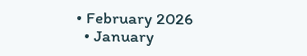• February 2026
  • January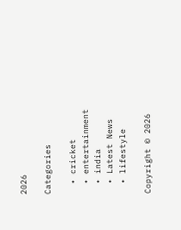2026

Categories

  • cricket
  • entertainment
  • india
  • Latest News
  • lifestyle

Copyright © 2026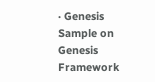· Genesis Sample on Genesis Framework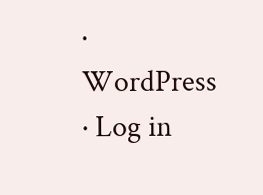· WordPress · Log in